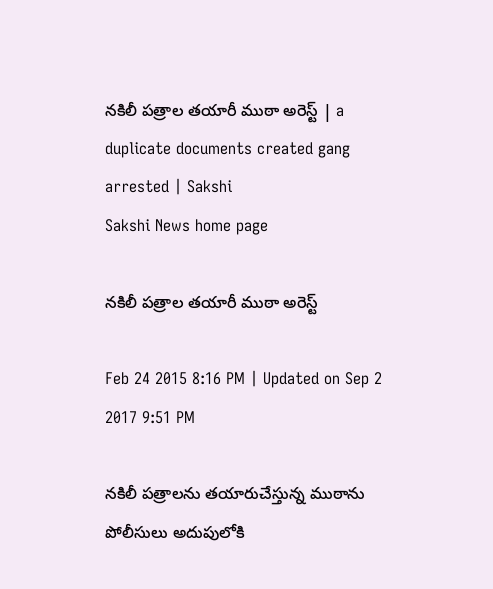నకిలీ పత్రాల తయారీ ముఠా అరెస్ట్ | a duplicate documents created gang arrested | Sakshi
Sakshi News home page

నకిలీ పత్రాల తయారీ ముఠా అరెస్ట్

Feb 24 2015 8:16 PM | Updated on Sep 2 2017 9:51 PM

నకిలీ పత్రాలను తయారుచేస్తున్న ముఠాను పోలీసులు అదుపులోకి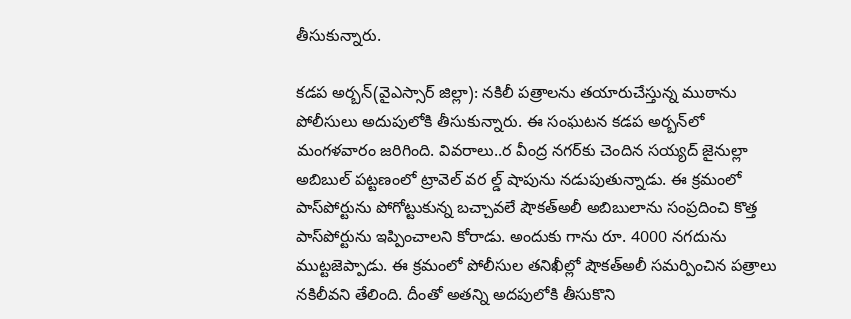తీసుకున్నారు.

కడప అర్బన్(వైఎస్సార్ జిల్లా): నకిలీ పత్రాలను తయారుచేస్తున్న ముఠాను పోలీసులు అదుపులోకి తీసుకున్నారు. ఈ సంఘటన కడప అర్బన్‌లో మంగళవారం జరిగింది. వివరాలు..ర వీంద్ర నగర్‌కు చెందిన సయ్యద్ జైనుల్లా అబిబుల్ పట్టణంలో ట్రావెల్ వర ల్డ్ షాపును నడుపుతున్నాడు. ఈ క్రమంలో పాస్‌పోర్టును పోగోట్టుకున్న బచ్చావలే షౌకత్‌అలీ అబిబులాను సంప్రదించి కొత్త పాస్‌పోర్టును ఇప్పించాలని కోరాడు. అందుకు గాను రూ. 4000 నగదును ముట్టజెప్పాడు. ఈ క్రమంలో పోలీసుల తనిఖీల్లో షౌకత్‌అలీ సమర్పించిన పత్రాలు నకిలీవని తేలింది. దీంతో అతన్ని అదపులోకి తీసుకొని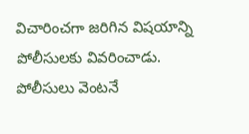విచారించగా జరిగిన విషయాన్ని పోలీసులకు వివరించాడు. పోలీసులు వెంటనే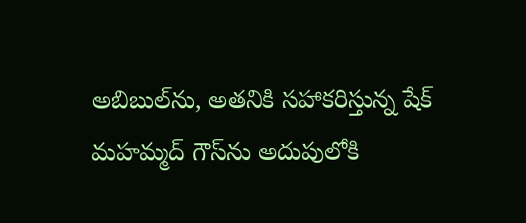అబిబుల్‌ను, అతనికి సహాకరిస్తున్న షేక్ మహమ్మద్ గౌస్‌ను అదుపులోకి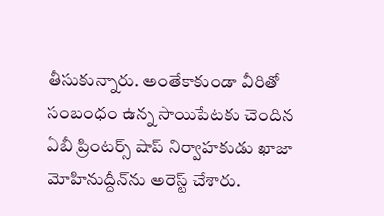తీసుకున్నారు. అంతేకాకుండా వీరితో సంబంధం ఉన్న సాయిపేటకు చెందిన ఏబీ ప్రింటర్స్ షాప్ నిర్వాహకుడు ఖాజా మోహినుద్దీన్‌ను అరెస్ట్ చేశారు.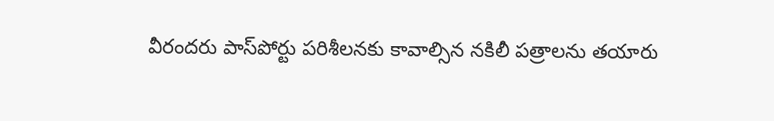వీరందరు పాస్‌పోర్టు పరిశీలనకు కావాల్సిన నకిలీ పత్రాలను తయారు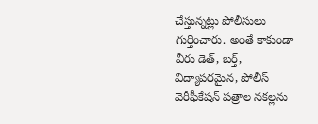చేస్తున్నట్లు పోలీసులు గుర్తించారు. అంతే కాకుండా వీరు డెత్, బర్త్, విద్యాపరమైన, పోలీస్ వెరీఫీకేషన్ పత్రాల నకల్లను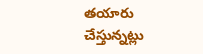తయారు చేస్తున్నట్లు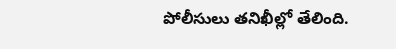పోలీసులు తనిఖీల్లో తేలింది.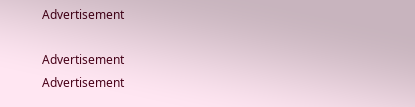Advertisement

Advertisement
Advertisement